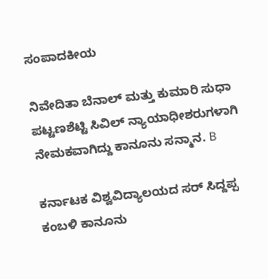ಸಂಪಾದಕೀಯ

ನಿವೇದಿತಾ ಬೆನಾಲ್ ಮತ್ತು ಕುಮಾರಿ ಸುಧಾ ಪಟ್ಟಣಶೆಟ್ಟಿ ಸಿವಿಲ್ ನ್ಯಾಯಾಧೀಶರುಗಳಾಗಿ ನೇಮಕವಾಗಿದ್ದು ಕಾನೂನು ಸನ್ಮಾನ. B

ಕರ್ನಾಟಕ ವಿಶ್ವವಿದ್ಯಾಲಯದ ಸರ್ ಸಿದ್ದಪ್ಪ ಕಂಬಳಿ ಕಾನೂನು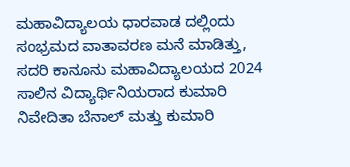ಮಹಾವಿದ್ಯಾಲಯ ಧಾರವಾಡ ದಲ್ಲಿಂದು ಸಂಭ್ರಮದ ವಾತಾವರಣ ಮನೆ ಮಾಡಿತ್ತು, ಸದರಿ ಕಾನೂನು ಮಹಾವಿದ್ಯಾಲಯದ 2024 ಸಾಲಿನ ವಿದ್ಯಾರ್ಥಿನಿಯರಾದ ಕುಮಾರಿ ನಿವೇದಿತಾ ಬೆನಾಲ್ ಮತ್ತು ಕುಮಾರಿ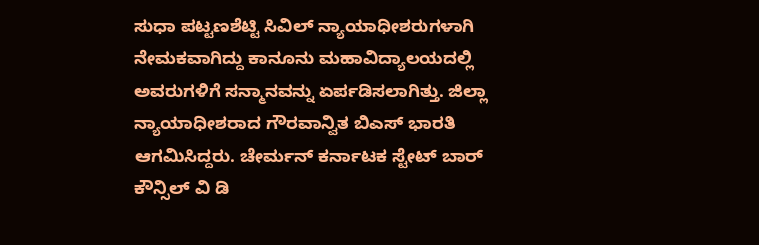ಸುಧಾ ಪಟ್ಟಣಶೆಟ್ಟಿ ಸಿವಿಲ್ ನ್ಯಾಯಾಧೀಶರುಗಳಾಗಿ ನೇಮಕವಾಗಿದ್ದು ಕಾನೂನು ಮಹಾವಿದ್ಯಾಲಯದಲ್ಲಿ ಅವರುಗಳಿಗೆ ಸನ್ಮಾನವನ್ನು ಏರ್ಪಡಿಸಲಾಗಿತ್ತು. ಜಿಲ್ಲಾ ನ್ಯಾಯಾಧೀಶರಾದ ಗೌರವಾನ್ವಿತ ಬಿಎಸ್ ಭಾರತಿ ಆಗಮಿಸಿದ್ದರು. ಚೇರ್ಮನ್ ಕರ್ನಾಟಕ ಸ್ಟೇಟ್ ಬಾರ್ ಕೌನ್ಸಿಲ್ ವಿ ಡಿ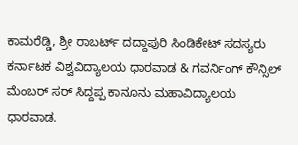ಕಾಮರೆಡ್ಡಿ, ಶ್ರೀ ರಾಬರ್ಟ್ ದದ್ದಾಪುರಿ ಸಿಂಡಿಕೇಟ್ ಸದಸ್ಯರು ಕರ್ನಾಟಕ ವಿಶ್ವವಿದ್ಯಾಲಯ ಧಾರವಾಡ & ಗವರ್ನಿಂಗ್ ಕೌನ್ಸಿಲ್ ಮೆಂಬರ್ ಸರ್ ಸಿದ್ದಪ್ಪ ಕಾನೂನು ಮಹಾವಿದ್ಯಾಲಯ ಧಾರವಾಡ.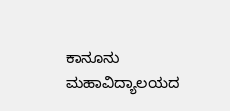ಕಾನೂನು ಮಹಾವಿದ್ಯಾಲಯದ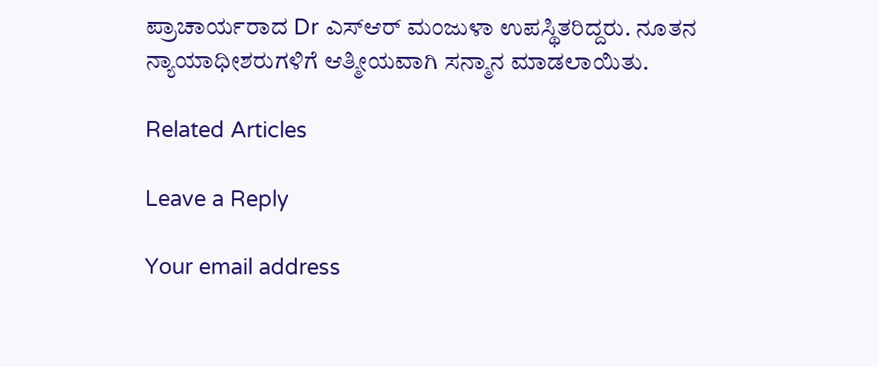ಪ್ರಾಚಾರ್ಯರಾದ Dr ಎಸ್ಆರ್ ಮಂಜುಳಾ ಉಪಸ್ಥಿತರಿದ್ದರು. ನೂತನ ನ್ಯಾಯಾಧೀಶರುಗಳಿಗೆ ಆತ್ಮೀಯವಾಗಿ ಸನ್ಮಾನ ಮಾಡಲಾಯಿತು.

Related Articles

Leave a Reply

Your email address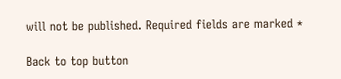will not be published. Required fields are marked *

Back to top button